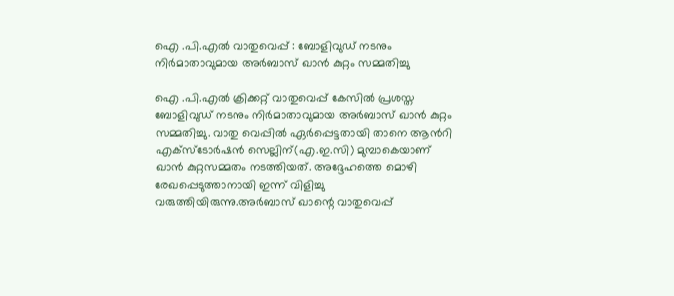ഐ .പി.എൽ വാതുവെപ്പ് : ബോളിവുഡ് നടനും നിർമാതാവുമായ അർബാസ് ഖാൻ കുറ്റം സമ്മതിച്ചു

ഐ .പി.എൽ ക്രിക്കറ്റ് വാതുവെപ്പ് കേസിൽ പ്രശസ്ത ബോളിവുഡ് നടനും നിർമാതാവുമായ അർബാസ് ഖാൻ കുറ്റം സമ്മതിച്ചു. വാതു വെപ്പിൽ ഏർപ്പെട്ടതായി താനെ ആൻറി എക്സ്ടോർഷൻ സെല്ലിന്(എ.ഇ.സി) മുമ്പാകെയാണ് ഖാൻ കുറ്റസമ്മതം നടത്തിയത്. അദ്ദേഹത്തെ മൊഴി രേഖപ്പെടുത്താനായി ഇന്ന് വിളിച്ചു വരുത്തിയിരുന്നു.അർബാസ് ഖാന്റെ വാതുവെപ്പ്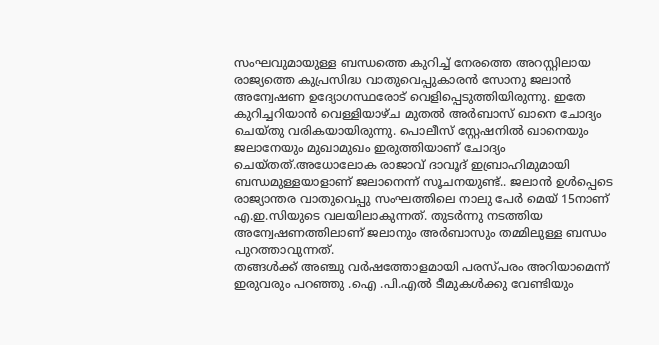സംഘവുമായുള്ള ബന്ധത്തെ കുറിച്ച് നേരത്തെ അറസ്റ്റിലായ രാജ്യത്തെ കുപ്രസിദ്ധ വാതുവെപ്പുകാരൻ സോനു ജലാൻ അന്വേഷണ ഉദ്യോഗസ്ഥരോട് വെളിപ്പെടുത്തിയിരുന്നു. ഇതേ കുറിച്ചറിയാൻ വെള്ളിയാഴ്ച മുതൽ അർബാസ് ഖാനെ ചോദ്യം ചെയ്തു വരികയായിരുന്നു. പൊലീസ് സ്റ്റേഷനിൽ ഖാനെയും ജലാനേയും മുഖാമുഖം ഇരുത്തിയാണ് ചോദ്യം ചെയ്തത്.അധോലോക രാജാവ് ദാവൂദ് ഇബ്രാഹിമുമായി ബന്ധമുള്ളയാളാണ് ജലാനെന്ന് സൂചനയുണ്ട്.. ജലാൻ ഉൾപ്പെടെ രാജ്യാന്തര വാതുവെപ്പു സംഘത്തിലെ നാലു പേർ മെയ് 15നാണ് എ.ഇ.സിയുടെ വലയിലാകുന്നത്. തുടർന്നു നടത്തിയ അന്വേഷണത്തിലാണ് ജലാനും അർബാസും തമ്മിലുള്ള ബന്ധം പുറത്താവുന്നത്.
തങ്ങൾക്ക് അഞ്ചു വർഷത്തോളമായി പരസ്പരം അറിയാമെന്ന് ഇരുവരും പറഞ്ഞു .ഐ .പി.എൽ ടീമുകൾക്കു വേണ്ടിയും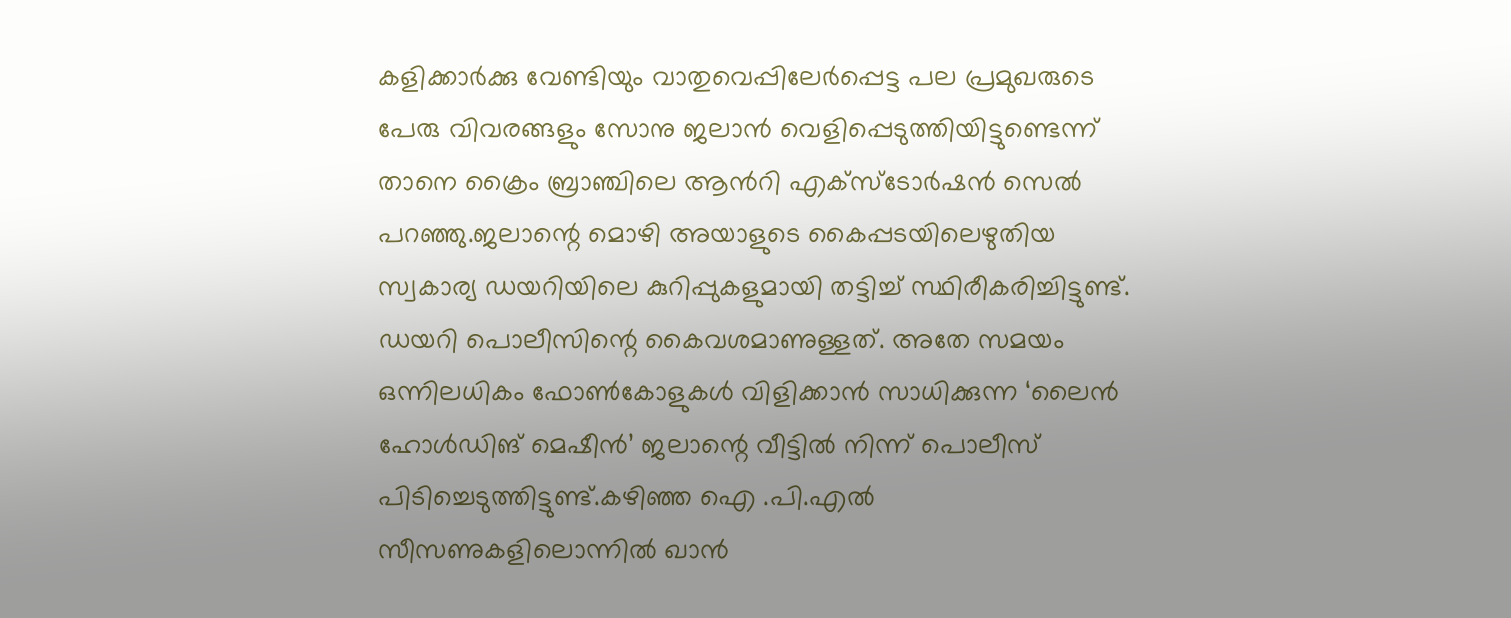കളിക്കാർക്കു വേണ്ടിയും വാതുവെപ്പിലേർപ്പെട്ട പല പ്രമുഖരുടെ പേരു വിവരങ്ങളും സോനു ജലാൻ വെളിപ്പെടുത്തിയിട്ടുണ്ടെന്ന് താനെ ക്രൈം ബ്രാഞ്ചിലെ ആൻറി എക്സ്ടോർഷൻ സെൽ പറഞ്ഞു.ജലാന്റെ മൊഴി അയാളുടെ കൈപ്പടയിലെഴുതിയ സ്വകാര്യ ഡയറിയിലെ കുറിപ്പുകളുമായി തട്ടിച്ച് സ്ഥിരീകരിച്ചിട്ടുണ്ട്. ഡയറി പൊലീസിന്റെ കൈവശമാണുള്ളത്. അതേ സമയം ഒന്നിലധികം ഫോൺകോളുകൾ വിളിക്കാൻ സാധിക്കുന്ന ‘ലൈൻ ഹോൾഡിങ് മെഷീൻ’ ജലാന്റെ വീട്ടിൽ നിന്ന് പൊലീസ് പിടിച്ചെടുത്തിട്ടുണ്ട്.കഴിഞ്ഞ ഐ .പി.എൽ സീസണുകളിലൊന്നിൽ ഖാൻ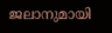ജലാനുമായി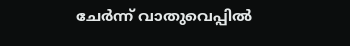ചേർന്ന് വാതുവെപ്പിൽ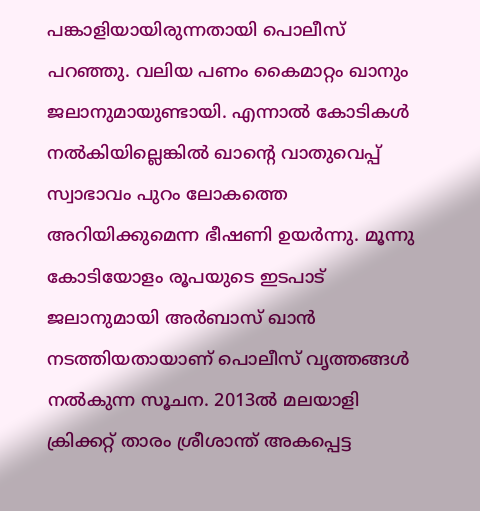പങ്കാളിയായിരുന്നതായി പൊലീസ് പറഞ്ഞു. വലിയ പണം കൈമാറ്റം ഖാനും ജലാനുമായുണ്ടായി. എന്നാൽ കോടികൾ നൽകിയില്ലെങ്കിൽ ഖാന്റെ വാതുവെപ്പ് സ്വാഭാവം പുറം ലോകത്തെ അറിയിക്കുമെന്ന ഭീഷണി ഉയർന്നു. മൂന്നു കോടിയോളം രൂപയുടെ ഇടപാട് ജലാനുമായി അർബാസ് ഖാൻ നടത്തിയതായാണ് പൊലീസ് വൃത്തങ്ങൾ നൽകുന്ന സൂചന. 2013ൽ മലയാളി ക്രിക്കറ്റ് താരം ശ്രീശാന്ത് അകപ്പെട്ട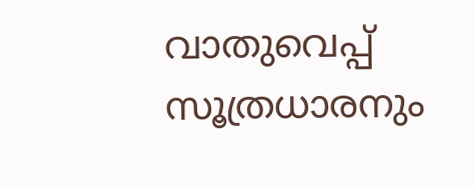വാതുവെപ്പ് സൂത്രധാരനും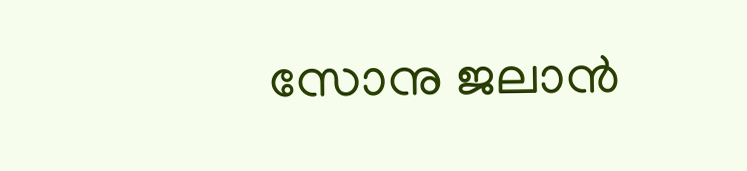സോനു ജലാൻ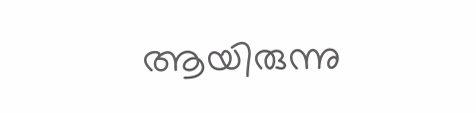ആയിരുന്നു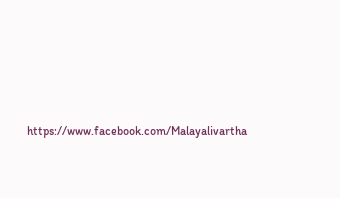https://www.facebook.com/Malayalivartha